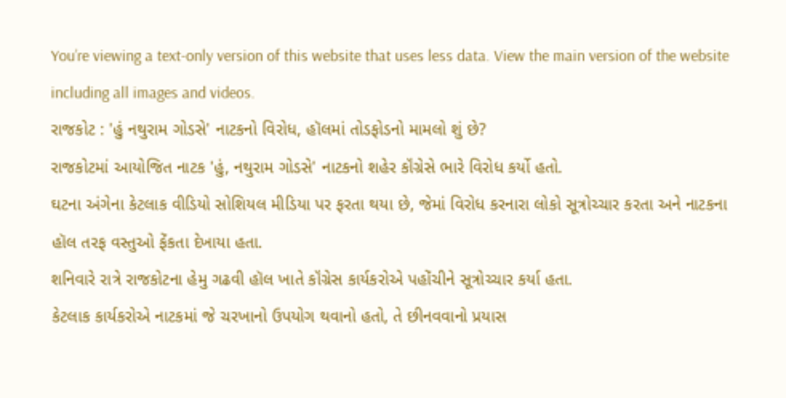You’re viewing a text-only version of this website that uses less data. View the main version of the website including all images and videos.
રાજકોટ : 'હું નથુરામ ગોડસે' નાટકનો વિરોધ, હૉલમાં તોડફોડનો મામલો શું છે?
રાજકોટમાં આયોજિત નાટક 'હું, નથુરામ ગોડસે' નાટકનો શહેર કૉંગ્રેસે ભારે વિરોધ કર્યો હતો.
ઘટના અંગેના કેટલાક વીડિયો સોશિયલ મીડિયા પર ફરતા થયા છે, જેમાં વિરોધ કરનારા લોકો સૂત્રોચ્ચાર કરતા અને નાટકના હૉલ તરફ વસ્તુઓ ફેંકતા દેખાયા હતા.
શનિવારે રાત્રે રાજકોટના હેમુ ગઢવી હૉલ ખાતે કૉંગ્રેસ કાર્યકરોએ પહોંચીને સૂત્રોચ્ચાર કર્યા હતા.
કેટલાક કાર્યકરોએ નાટકમાં જે ચરખાનો ઉપયોગ થવાનો હતો, તે છીનવવાનો પ્રયાસ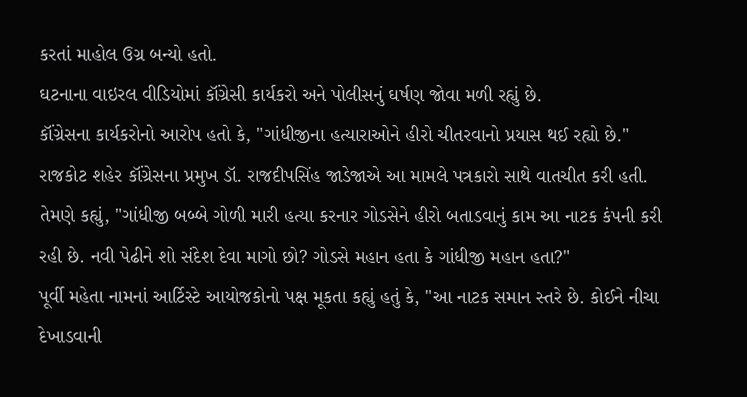કરતાં માહોલ ઉગ્ર બન્યો હતો.
ઘટનાના વાઇરલ વીડિયોમાં કૉંગ્રેસી કાર્યકરો અને પોલીસનું ઘર્ષણ જોવા મળી રહ્યું છે.
કૉંગ્રેસના કાર્યકરોનો આરોપ હતો કે, "ગાંધીજીના હત્યારાઓને હીરો ચીતરવાનો પ્રયાસ થઈ રહ્યો છે."
રાજકોટ શહેર કૉંગ્રેસના પ્રમુખ ડૉ. રાજદીપસિંહ જાડેજાએ આ મામલે પત્રકારો સાથે વાતચીત કરી હતી.
તેમણે કહ્યું, "ગાંધીજી બબ્બે ગોળી મારી હત્યા કરનાર ગોડસેને હીરો બતાડવાનું કામ આ નાટક કંપની કરી રહી છે. નવી પેઢીને શો સંદેશ દેવા માગો છો? ગોડસે મહાન હતા કે ગાંધીજી મહાન હતા?"
પૂર્વી મહેતા નામનાં આર્ટિસ્ટે આયોજકોનો પક્ષ મૂકતા કહ્યું હતું કે, "આ નાટક સમાન સ્તરે છે. કોઈને નીચા દેખાડવાની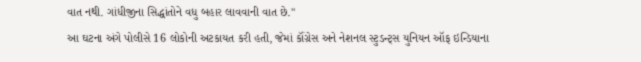વાત નથી. ગાંધીજીના સિદ્ધાંતોને વધુ બહાર લાવવાની વાત છે."
આ ઘટના અંગે પોલીસે 16 લોકોની અટકાયત કરી હતી, જેમાં કૉંગ્રેસ અને નેશનલ સ્ટુડન્ટ્સ યુનિયન ઑફ ઇન્ડિયાના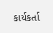કાર્યકર્તા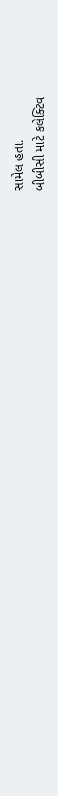સામેલ હતા.
બીબીસી માટે કલેક્ટિવ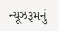ન્યૂઝરૂમનું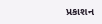પ્રકાશન